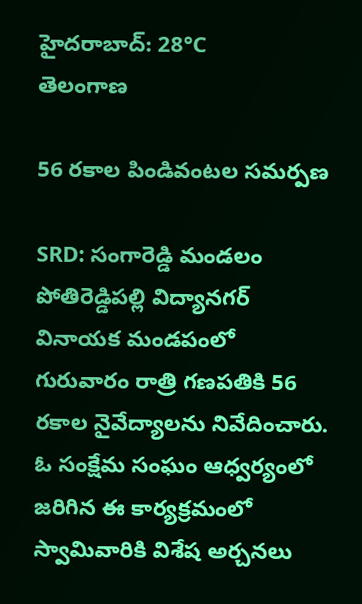హైదరాబాద్: 28°C
తెలంగాణ

56 రకాల పిండివంటల సమర్పణ

SRD: సంగారెడ్డి మండలం పోతిరెడ్డిపల్లి విద్యానగర్ వినాయక మండపంలో గురువారం రాత్రి గణపతికి 56 రకాల నైవేద్యాలను నివేదించారు. ఓ సంక్షేమ సంఘం ఆధ్వర్యంలో జరిగిన ఈ కార్యక్రమంలో స్వామివారికి విశేష అర్చనలు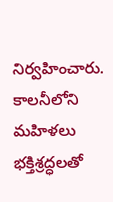నిర్వహించారు. కాలనీలోని మహిళలు భక్తిశ్రద్ధలతో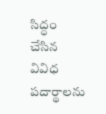సిద్ధం చేసిన వివిధ పదార్థాలను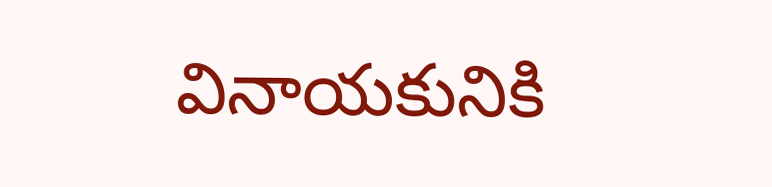వినాయకునికి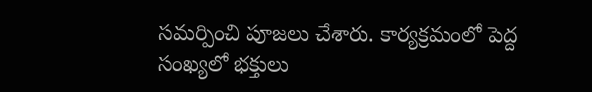సమర్పించి పూజలు చేశారు. కార్యక్రమంలో పెద్ద సంఖ్యలో భక్తులు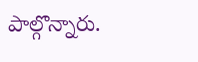పాల్గొన్నారు.